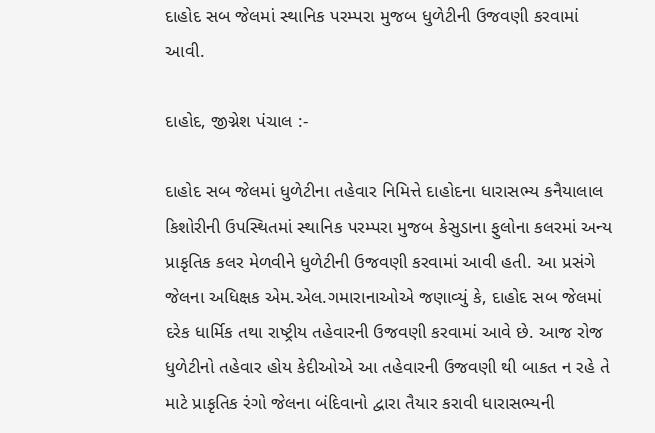દાહોદ સબ જેલમાં સ્થાનિક પરમ્પરા મુજબ ધુળેટીની ઉજવણી કરવામાં આવી.

દાહોદ, જીગ્નેશ પંચાલ :-

દાહોદ સબ જેલમાં ધુળેટીના તહેવાર નિમિત્તે દાહોદના ધારાસભ્ય કનૈયાલાલ કિશોરીની ઉપસ્થિતમાં સ્થાનિક પરમ્પરા મુજબ કેસુડાના ફુલોના કલરમાં અન્ય પ્રાકૃતિક કલર મેળવીને ધુળેટીની ઉજવણી કરવામાં આવી હતી. આ પ્રસંગે જેલના અધિક્ષક એમ.એલ.ગમારાનાઓએ જણાવ્યું કે, દાહોદ સબ જેલમાં દરેક ધાર્મિક તથા રાષ્ટ્રીય તહેવારની ઉજવણી કરવામાં આવે છે. આજ રોજ ધુળેટીનો તહેવાર હોય કેદીઓએ આ તહેવારની ઉજવણી થી બાકત ન રહે તે માટે પ્રાકૃતિક રંગો જેલના બંદિવાનો દ્વારા તૈયાર કરાવી ધારાસભ્યની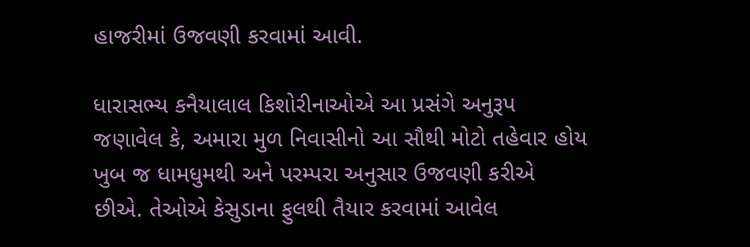હાજરીમાં ઉજવણી કરવામાં આવી.

ધારાસભ્ય કનૈયાલાલ કિશોરીનાઓએ આ પ્રસંગે અનુરૂપ જણાવેલ કે, અમારા મુળ નિવાસીનો આ સૌથી મોટો તહેવાર હોય ખુબ જ ધામધુમથી અને પરમ્પરા અનુસાર ઉજવણી કરીએ છીએ. તેઓએ કેસુડાના ફુલથી તૈયાર કરવામાં આવેલ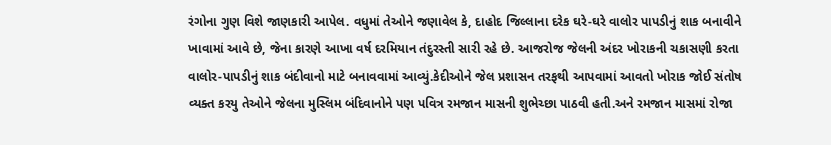રંગોના ગુણ વિશે જાણકારી આપેલ. વધુમાં તેઓને જણાવેલ કે, દાહોદ જિલ્લાના દરેક ઘરે-ઘરે વાલોર પાપડીનું શાક બનાવીને ખાવામાં આવે છે, જેના કારણે આખા વર્ષ દરમિયાન તંદુરસ્તી સારી રહે છે. આજરોજ જેલની અંદર ખોરાકની ચકાસણી કરતા વાલોર-પાપડીનું શાક બંદીવાનો માટે બનાવવામાં આવ્યું.કેદીઓને જેલ પ્રશાસન તરફથી આપવામાં આવતો ખોરાક જોઈ સંતોષ વ્યક્ત કરયુ તેઓને જેલના મુસ્લિમ બંદિવાનોને પણ પવિત્ર રમજાન માસની શુભેચ્છા પાઠવી હતી.અને રમજાન માસમાં રોજા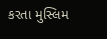કરતા મુસ્લિમ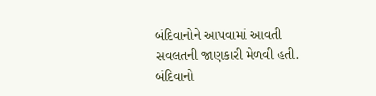બંદિવાનોને આપવામાં આવતી સવલતની જાણકારી મેળવી હતી. બંદિવાનો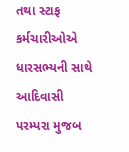તથા સ્ટાફ કર્મચારીઓએ ધારસભ્યની સાથે આદિવાસી પરમ્પરા મુજબ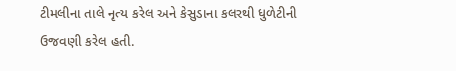ટીમલીના તાલે નૃત્ય કરેલ અને કેસુડાના કલરથી ધુળેટીની ઉજવણી કરેલ હતી.